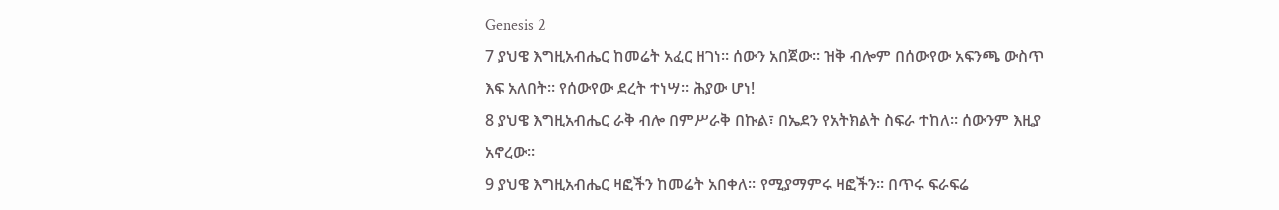Genesis 2
7 ያህዌ እግዚአብሔር ከመሬት አፈር ዘገነ። ሰውን አበጀው። ዝቅ ብሎም በሰውየው አፍንጫ ውስጥ እፍ አለበት። የሰውየው ደረት ተነሣ። ሕያው ሆነ!
8 ያህዌ እግዚአብሔር ራቅ ብሎ በምሥራቅ በኩል፣ በኤደን የአትክልት ስፍራ ተከለ። ሰውንም እዚያ አኖረው።
9 ያህዌ እግዚአብሔር ዛፎችን ከመሬት አበቀለ። የሚያማምሩ ዛፎችን። በጥሩ ፍራፍሬ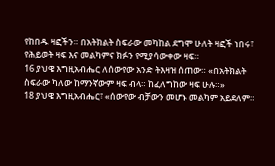የከበዱ ዛፎችን። በአትክልት ስፍራው መካከል ደግሞ ሁለት ዛፎች ነበሩ፣ የሕይወት ዛፍ እና መልካምና ክፉን የሚያሳውቀው ዛፍ።
16 ያህዌ እግዚአብሔር ለሰውየው አንድ ትእዛዝ ሰጠው። «በአትክልት ስፍራው ካለው ከማንኛውም ዛፍ ብላ። ከፈለግከው ዛፍ ሁሉ።»
18 ያህዌ እግዚአብሔር፣ «ሰውየው ብቻውን መሆኑ መልካም አይደለም።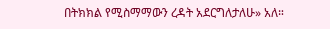በትክክል የሚስማማውን ረዳት አደርግለታለሁ» አለ።